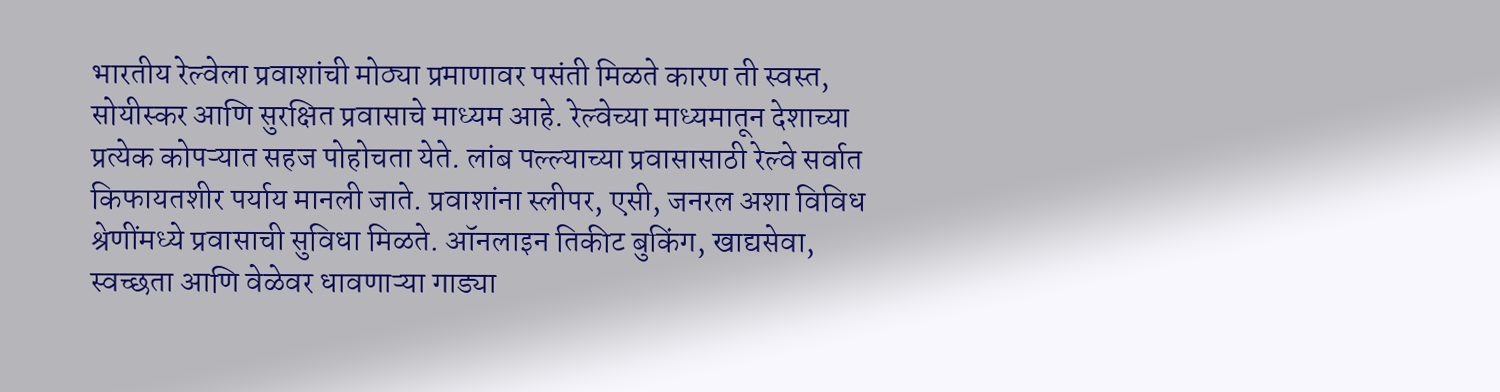भारतीय रेल्वेला प्रवाशांची मोठ्या प्रमाणावर पसंती मिळते कारण ती स्वस्त, सोयीस्कर आणि सुरक्षित प्रवासाचे माध्यम आहे. रेल्वेच्या माध्यमातून देशाच्या प्रत्येक कोपऱ्यात सहज पोहोचता येते. लांब पल्ल्याच्या प्रवासासाठी रेल्वे सर्वात किफायतशीर पर्याय मानली जाते. प्रवाशांना स्लीपर, एसी, जनरल अशा विविध श्रेणींमध्ये प्रवासाची सुविधा मिळते. ऑनलाइन तिकीट बुकिंग, खाद्यसेवा, स्वच्छता आणि वेळेवर धावणाऱ्या गाड्या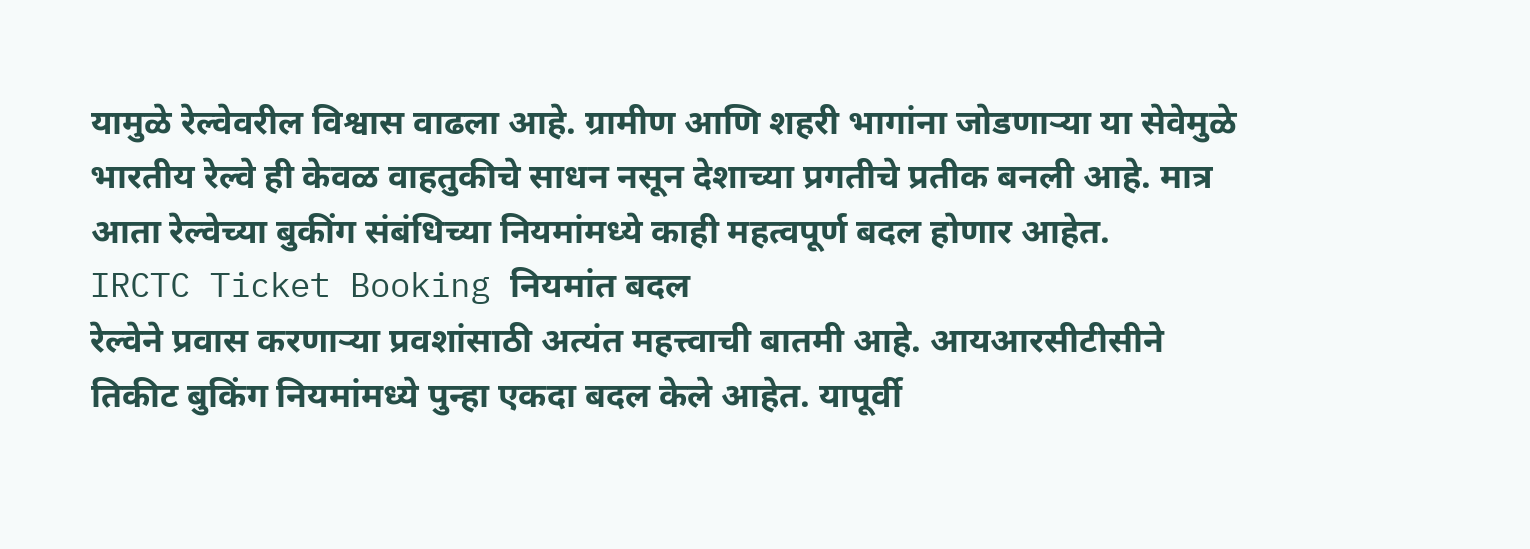यामुळे रेल्वेवरील विश्वास वाढला आहे. ग्रामीण आणि शहरी भागांना जोडणाऱ्या या सेवेमुळे भारतीय रेल्वे ही केवळ वाहतुकीचे साधन नसून देशाच्या प्रगतीचे प्रतीक बनली आहे. मात्र आता रेल्वेच्या बुकींग संबंधिच्या नियमांमध्ये काही महत्वपूर्ण बदल होणार आहेत.
IRCTC Ticket Booking नियमांत बदल
रेल्वेने प्रवास करणाऱ्या प्रवशांसाठी अत्यंत महत्त्वाची बातमी आहे. आयआरसीटीसीने तिकीट बुकिंग नियमांमध्ये पुन्हा एकदा बदल केले आहेत. यापूर्वी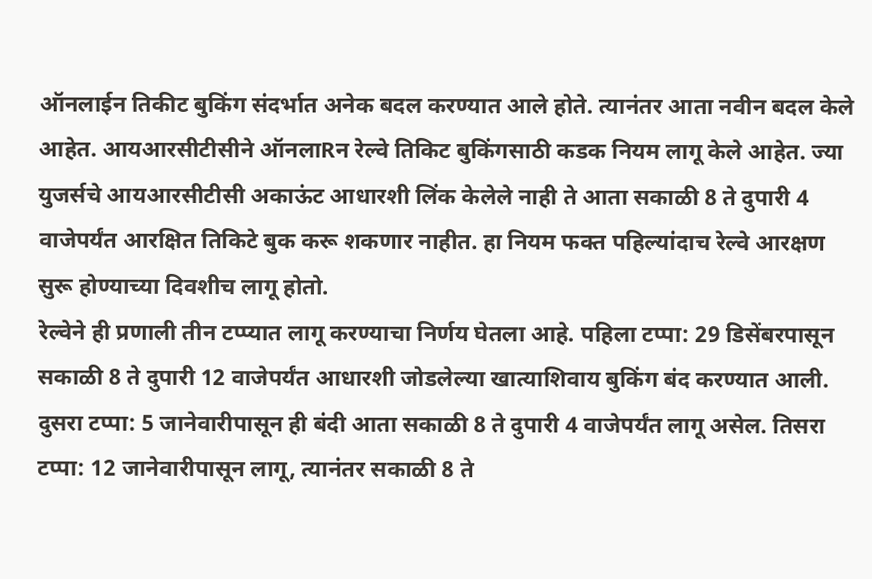ऑनलाईन तिकीट बुकिंग संदर्भात अनेक बदल करण्यात आले होते. त्यानंतर आता नवीन बदल केले आहेत. आयआरसीटीसीने ऑनलाRन रेल्वे तिकिट बुकिंगसाठी कडक नियम लागू केले आहेत. ज्या युजर्सचे आयआरसीटीसी अकाऊंट आधारशी लिंक केलेले नाही ते आता सकाळी 8 ते दुपारी 4 वाजेपर्यंत आरक्षित तिकिटे बुक करू शकणार नाहीत. हा नियम फक्त पहिल्यांदाच रेल्वे आरक्षण सुरू होण्याच्या दिवशीच लागू होतो.
रेल्वेने ही प्रणाली तीन टप्प्यात लागू करण्याचा निर्णय घेतला आहे. पहिला टप्पा: 29 डिसेंबरपासून सकाळी 8 ते दुपारी 12 वाजेपर्यंत आधारशी जोडलेल्या खात्याशिवाय बुकिंग बंद करण्यात आली. दुसरा टप्पा: 5 जानेवारीपासून ही बंदी आता सकाळी 8 ते दुपारी 4 वाजेपर्यंत लागू असेल. तिसरा टप्पा: 12 जानेवारीपासून लागू, त्यानंतर सकाळी 8 ते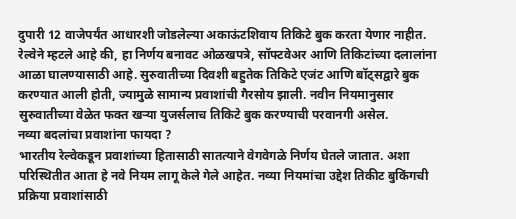दुपारी 12 वाजेपर्यंत आधारशी जोडलेल्या अकाऊंटशिवाय तिकिटे बुक करता येणार नाहीत. रेल्वेने म्हटले आहे की, हा निर्णय बनावट ओळखपत्रे, सॉफ्टवेअर आणि तिकिटांच्या दलालांना आळा घालण्यासाठी आहे. सुरुवातीच्या दिवशी बहुतेक तिकिटे एजंट आणि बॉट्सद्वारे बुक करण्यात आली होती, ज्यामुळे सामान्य प्रवाशांची गैरसोय झाली. नवीन नियमानुसार सुरुवातीच्या वेळेत फक्त खऱ्या युजर्सलाच तिकिटे बुक करण्याची परवानगी असेल.
नव्या बदलांचा प्रवाशांना फायदा ?
भारतीय रेल्वेकडून प्रवाशांच्या हितासाठी सातत्याने वेगवेगळे निर्णय घेतले जातात. अशा परिस्थितीत आता हे नवे नियम लागू केले गेले आहेत. नव्या नियमांचा उद्देश तिकीट बुकिंगची प्रक्रिया प्रवाशांसाठी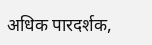अधिक पारदर्शक,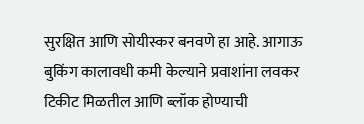सुरक्षित आणि सोयीस्कर बनवणे हा आहे. आगाऊ बुकिंग कालावधी कमी केल्याने प्रवाशांना लवकर टिकीट मिळतील आणि ब्लॉक होण्याची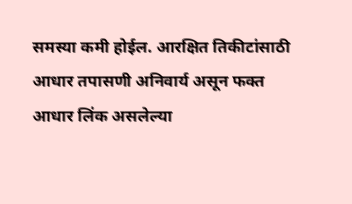समस्या कमी होईल. आरक्षित तिकीटांसाठी आधार तपासणी अनिवार्य असून फक्त आधार लिंक असलेल्या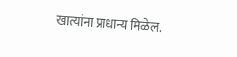खात्यांना प्राधान्य मिळेल.